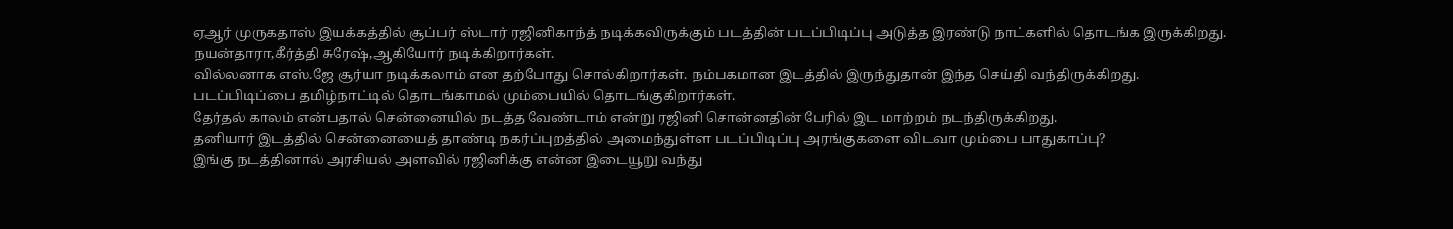ஏஆர் முருகதாஸ் இயக்கத்தில் சூப்பர் ஸ்டார் ரஜினிகாந்த் நடிக்கவிருக்கும் படத்தின் படப்பிடிப்பு அடுத்த இரண்டு நாட்களில் தொடங்க இருக்கிறது.
நயன்தாரா,கீர்த்தி சுரேஷ்,ஆகியோர் நடிக்கிறார்கள்.
வில்லனாக எஸ்.ஜே சூர்யா நடிக்கலாம் என தற்போது சொல்கிறார்கள். நம்பகமான இடத்தில் இருந்துதான் இந்த செய்தி வந்திருக்கிறது.
படப்பிடிப்பை தமிழ்நாட்டில் தொடங்காமல் மும்பையில் தொடங்குகிறார்கள்.
தேர்தல் காலம் என்பதால் சென்னையில் நடத்த வேண்டாம் என்று ரஜினி சொன்னதின் பேரில் இட மாற்றம் நடந்திருக்கிறது.
தனியார் இடத்தில் சென்னையைத் தாண்டி நகர்ப்புறத்தில் அமைந்துள்ள படப்பிடிப்பு அரங்குகளை விடவா மும்பை பாதுகாப்பு?
இங்கு நடத்தினால் அரசியல் அளவில் ரஜினிக்கு என்ன இடையூறு வந்து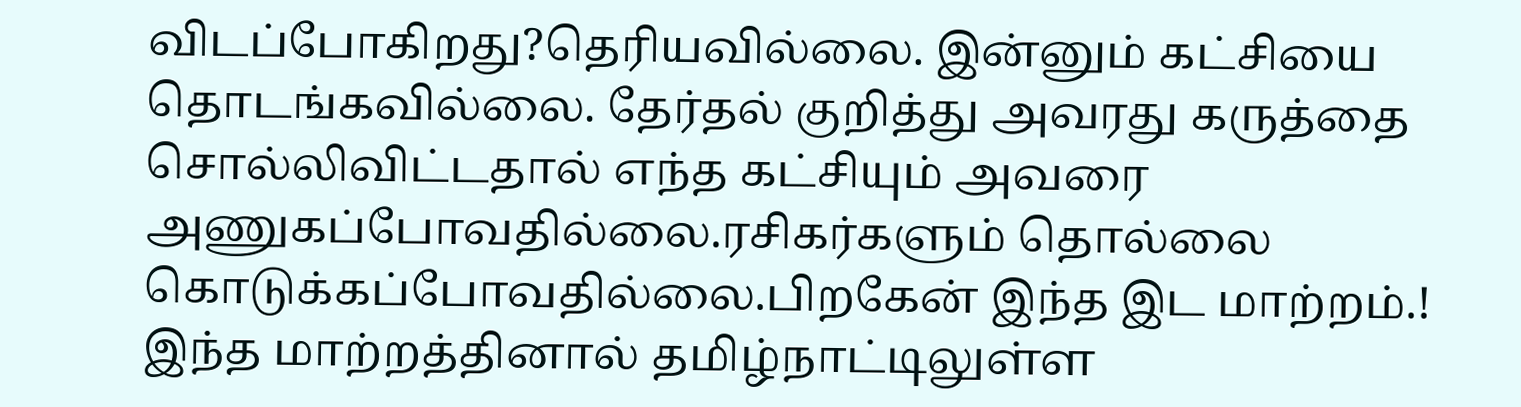விடப்போகிறது?தெரியவில்லை. இன்னும் கட்சியை தொடங்கவில்லை. தேர்தல் குறித்து அவரது கருத்தை சொல்லிவிட்டதால் எந்த கட்சியும் அவரை அணுகப்போவதில்லை.ரசிகர்களும் தொல்லை கொடுக்கப்போவதில்லை.பிறகேன் இந்த இட மாற்றம்.!
இந்த மாற்றத்தினால் தமிழ்நாட்டிலுள்ள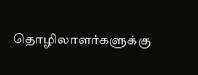தொழிலாளர்களுக்கு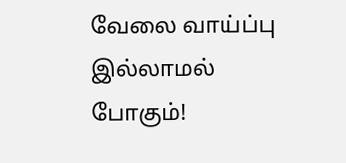வேலை வாய்ப்பு இல்லாமல் போகும்!